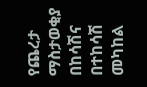የጨረታ ማስታወቂያ
በከሳሽና በተከሳሽ መካከል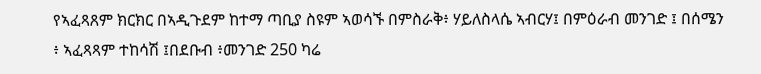የኣፈጻጸም ክርክር በኣዲጉደም ከተማ ጣቢያ ስዩም ኣወሳኙ በምስራቅ፥ ሃይለስላሴ ኣብርሃ፤ በምዕራብ መንገድ ፤ በሰሜን ፥ ኣፈጻጻም ተከሳሽ ፤በደቡብ ፥መንገድ 250 ካሬ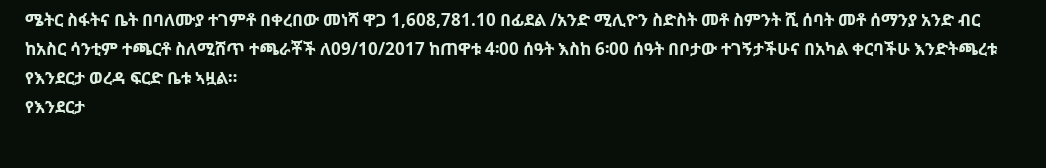ሜትር ስፋትና ቤት በባለሙያ ተገምቶ በቀረበው መነሻ ዋጋ 1,608,781.10 በፊደል /አንድ ሚሊዮን ስድስት መቶ ስምንት ሺ ሰባት መቶ ሰማንያ አንድ ብር ከአስር ሳንቲም ተጫርቶ ስለሚሸጥ ተጫራቾች ለ09/10/2017 ከጠዋቱ 4፡00 ሰዓት እስከ 6፡00 ሰዓት በቦታው ተገኝታችሁና በአካል ቀርባችሁ እንድትጫረቱ የእንደርታ ወረዳ ፍርድ ቤቱ ኣዟል።
የእንደርታ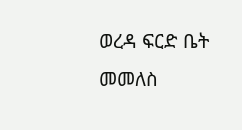ወረዳ ፍርድ ቤት
መመለስ